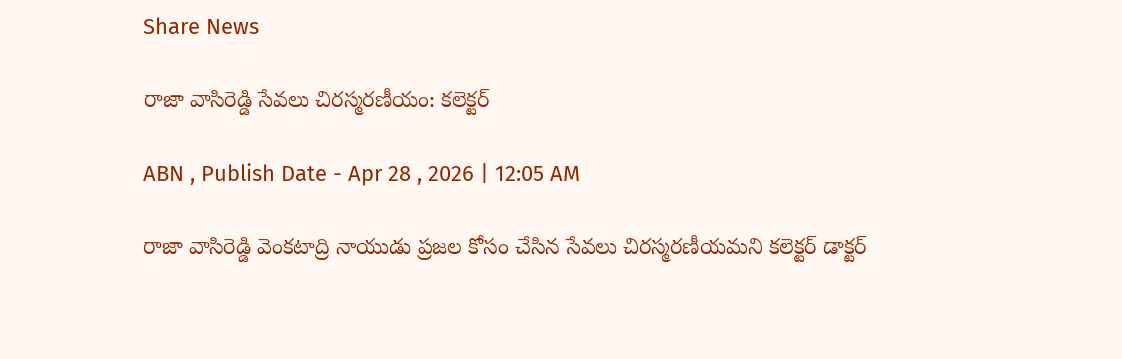Share News

రాజా వాసిరెడ్డి సేవలు చిరస్మరణీయం: కలెక్టర్‌

ABN , Publish Date - Apr 28 , 2026 | 12:05 AM

రాజా వాసిరెడ్డి వెంకటాద్రి నాయుడు ప్రజల కోసం చేసిన సేవలు చిరస్మరణీయమని కలెక్టర్‌ డాక్టర్‌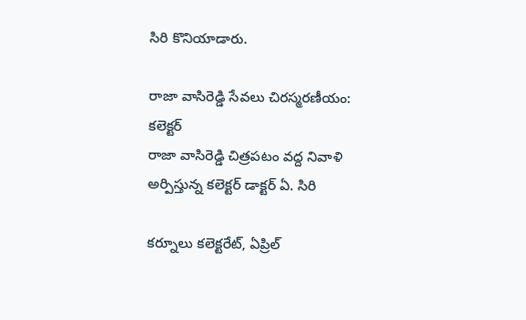సిరి కొనియాడారు.

రాజా వాసిరెడ్డి సేవలు చిరస్మరణీయం: కలెక్టర్‌
రాజా వాసిరెడ్డి చిత్రపటం వద్ద నివాళి అర్పిస్తున్న కలెక్టర్‌ డాక్టర్‌ ఏ. సిరి

కర్నూలు కలెక్టరేట్‌, ఏప్రిల్‌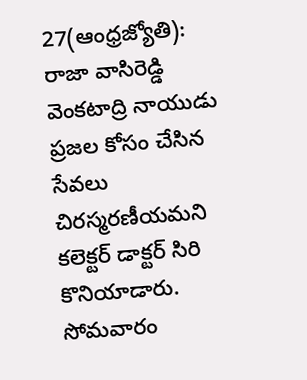27(ఆంధ్రజ్యోతి): రాజా వాసిరెడ్డి వెంకటాద్రి నాయుడు ప్రజల కోసం చేసిన సేవలు చిరస్మరణీయమని కలెక్టర్‌ డాక్టర్‌ సిరి కొనియాడారు. సోమవారం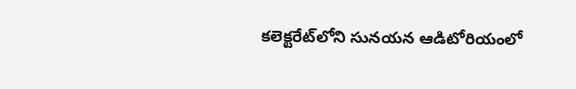కలెక్టరేట్‌లోని సునయన ఆడిటోరియంలో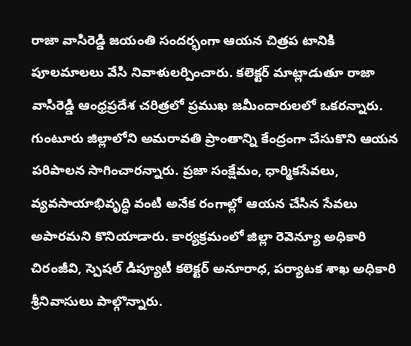రాజా వాసిరెడ్డి జయంతి సందర్భంగా ఆయన చిత్రప టానికి పూలమాలలు వేసి నివాళులర్పించారు. కలెక్టర్‌ మాట్లాడుతూ రాజా వాసిరెడ్డి ఆంధ్రప్రదేశ చరిత్రలో ప్రముఖ జమీందారులలో ఒకరన్నారు. గుంటూరు జిల్లాలోని అమరావతి ప్రాంతాన్ని కేంద్రంగా చేసుకొని ఆయన పరిపాలన సాగించారన్నారు. ప్రజా సంక్షేమం, ధార్మికసేవలు, వ్యవసాయాభివృద్ధి వంటి అనేక రంగాల్లో ఆయన చేసిన సేవలు అపారమని కొనియాడారు. కార్యక్రమంలో జిల్లా రెవెన్యూ అధికారి చిరంజీవి, స్పెషల్‌ డిప్యూటీ కలెక్టర్‌ అనూరాధ, పర్యాటక శాఖ అధికారి శ్రీనివాసులు పాల్గొన్నారు.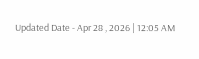Updated Date - Apr 28 , 2026 | 12:05 AM